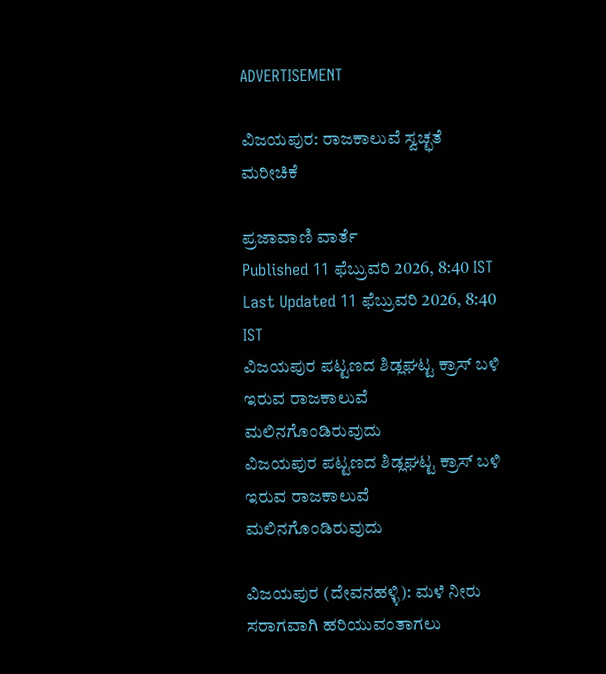ADVERTISEMENT

ವಿಜಯಪುರ: ರಾಜಕಾಲುವೆ ಸ್ವಚ್ಛತೆ ಮರೀಚಿಕೆ

ಪ್ರಜಾವಾಣಿ ವಾರ್ತೆ
Published 11 ಫೆಬ್ರುವರಿ 2026, 8:40 IST
Last Updated 11 ಫೆಬ್ರುವರಿ 2026, 8:40 IST
ವಿಜಯಪುರ ಪಟ್ಟಣದ ಶಿಡ್ಲಘಟ್ಟ ಕ್ರಾಸ್ ಬಳಿ ಇರುವ ರಾಜಕಾಲುವೆ ಮಲಿನಗೊಂಡಿರುವುದು
ವಿಜಯಪುರ ಪಟ್ಟಣದ ಶಿಡ್ಲಘಟ್ಟ ಕ್ರಾಸ್ ಬಳಿ ಇರುವ ರಾಜಕಾಲುವೆ ಮಲಿನಗೊಂಡಿರುವುದು

ವಿಜಯಪುರ (ದೇವನಹಳ್ಳಿ): ಮಳೆ ನೀರು ಸರಾಗವಾಗಿ ಹರಿಯುವಂತಾಗಲು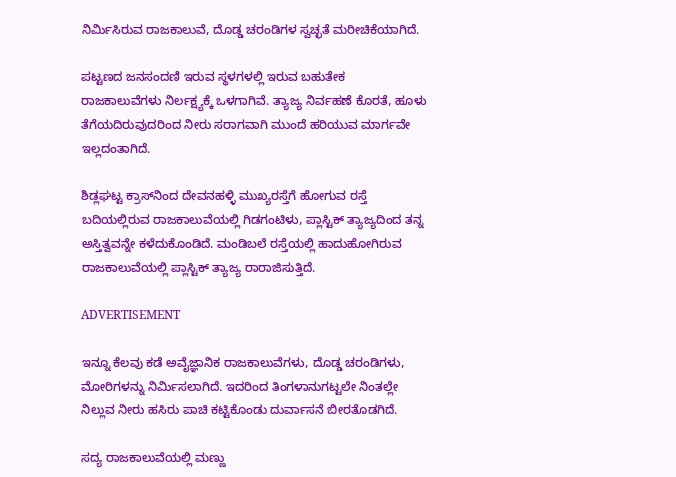ನಿರ್ಮಿಸಿರುವ ರಾಜಕಾಲುವೆ, ದೊಡ್ಡ ಚರಂಡಿಗಳ ಸ್ವಚ್ಛತೆ ಮರೀಚಿಕೆಯಾಗಿದೆ.

ಪಟ್ಟಣದ ಜನಸಂದಣಿ ಇರುವ ಸ್ಥಳಗಳಲ್ಲಿ ಇರುವ ಬಹುತೇಕ ರಾಜಕಾಲುವೆಗಳು ನಿರ್ಲಕ್ಷ್ಯಕ್ಕೆ ಒಳಗಾಗಿವೆ. ತ್ಯಾಜ್ಯ ನಿರ್ವಹಣೆ ಕೊರತೆ, ಹೂಳು ತೆಗೆಯದಿರುವುದರಿಂದ ನೀರು ಸರಾಗವಾಗಿ ಮುಂದೆ ಹರಿಯುವ ಮಾರ್ಗವೇ ಇಲ್ಲದಂತಾಗಿದೆ.

ಶಿಡ್ಲಘಟ್ಟ ಕ್ರಾಸ್‍ನಿಂದ ದೇವನಹಳ್ಳಿ ಮುಖ್ಯರಸ್ತೆಗೆ ಹೋಗುವ ರಸ್ತೆ ಬದಿಯಲ್ಲಿರುವ ರಾಜಕಾಲುವೆಯಲ್ಲಿ ಗಿಡಗಂಟಿಳು, ಪ್ಲಾಸ್ಟಿಕ್ ತ್ಯಾಜ್ಯದಿಂದ ತನ್ನ ಅಸ್ತಿತ್ವವನ್ನೇ ಕಳೆದುಕೊಂಡಿದೆ. ಮಂಡಿಬಲೆ ರಸ್ತೆಯಲ್ಲಿ ಹಾದುಹೋಗಿರುವ ರಾಜಕಾಲುವೆಯಲ್ಲಿ ಪ್ಲಾಸ್ಟಿಕ್ ತ್ಯಾಜ್ಯ ರಾರಾಜಿಸುತ್ತಿದೆ.

ADVERTISEMENT

ಇನ್ನೂ ಕೆಲವು ಕಡೆ ಅವೈಜ್ಞಾನಿಕ ರಾಜಕಾಲುವೆಗಳು, ದೊಡ್ಡ ಚರಂಡಿಗಳು, ಮೋರಿಗಳನ್ನು ನಿರ್ಮಿಸಲಾಗಿದೆ. ಇದರಿಂದ ತಿಂಗಳಾನುಗಟ್ಟಲೇ ನಿಂತಲ್ಲೇ ನಿಲ್ಲುವ ನೀರು ಹಸಿರು ಪಾಚಿ ಕಟ್ಟಿಕೊಂಡು ದುರ್ವಾಸನೆ ಬೀರತೊಡಗಿದೆ.

ಸದ್ಯ ರಾಜಕಾಲುವೆಯಲ್ಲಿ ಮಣ್ಣು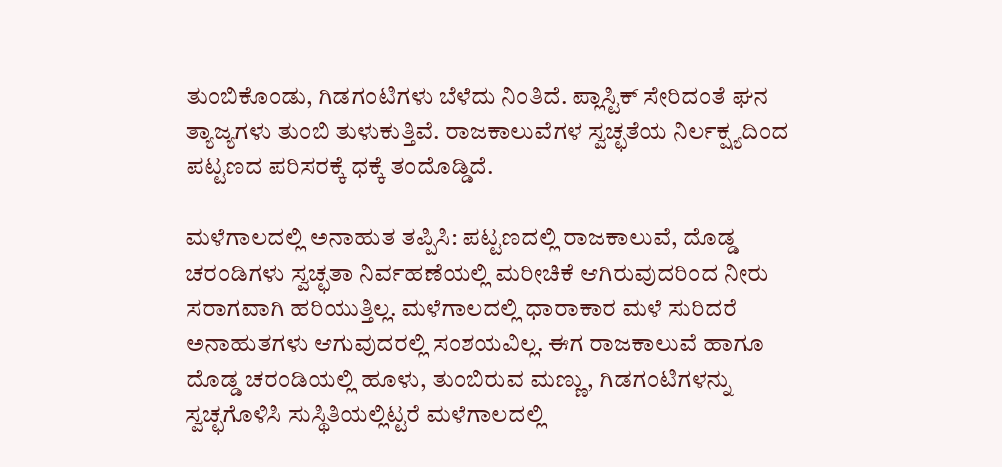ತುಂಬಿಕೊಂಡು, ಗಿಡಗಂಟಿಗಳು ಬೆಳೆದು ನಿಂತಿದೆ. ಪ್ಲಾಸ್ಟಿಕ್ ಸೇರಿದಂತೆ ಘನ ತ್ಯಾಜ್ಯಗಳು ತುಂಬಿ ತುಳುಕುತ್ತಿವೆ. ರಾಜಕಾಲುವೆಗಳ ಸ್ವಚ್ಛತೆಯ ನಿರ್ಲಕ್ಷ್ಯದಿಂದ ಪಟ್ಟಣದ ಪರಿಸರಕ್ಕೆ ಧಕ್ಕೆ ತಂದೊಡ್ಡಿದೆ.

ಮಳೆಗಾಲದಲ್ಲಿ ಅನಾಹುತ ತಪ್ಪಿಸಿ: ಪಟ್ಟಣದಲ್ಲಿ ರಾಜಕಾಲುವೆ, ದೊಡ್ಡ ಚರಂಡಿಗಳು ಸ್ವಚ್ಛತಾ ನಿರ್ವಹಣೆಯಲ್ಲಿ ಮರೀಚಿಕೆ ಆಗಿರುವುದರಿಂದ ನೀರು ಸರಾಗವಾಗಿ ಹರಿಯುತ್ತಿಲ್ಲ. ಮಳೆಗಾಲದಲ್ಲಿ ಧಾರಾಕಾರ ಮಳೆ ಸುರಿದರೆ ಅನಾಹುತಗಳು ಆಗುವುದರಲ್ಲಿ ಸಂಶಯವಿಲ್ಲ. ಈಗ ರಾಜಕಾಲುವೆ ಹಾಗೂ ದೊಡ್ಡ ಚರಂಡಿಯಲ್ಲಿ ಹೂಳು, ತುಂಬಿರುವ ಮಣ್ಣು, ಗಿಡಗಂಟಿಗಳನ್ನು ಸ್ವಚ್ಛಗೊಳಿಸಿ ಸುಸ್ಥಿತಿಯಲ್ಲಿಟ್ಟರೆ ಮಳೆಗಾಲದಲ್ಲಿ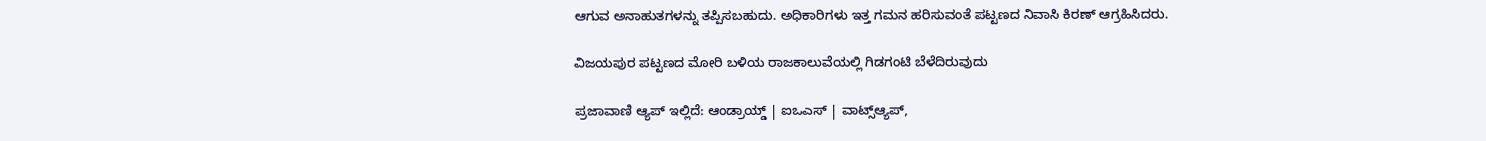ಆಗುವ ಅನಾಹುತಗಳನ್ನು ತಪ್ಪಿಸಬಹುದು. ಅಧಿಕಾರಿಗಳು ಇತ್ತ ಗಮನ ಹರಿಸುವಂತೆ ಪಟ್ಟಣದ ನಿವಾಸಿ ಕಿರಣ್ ಆಗ್ರಹಿಸಿದರು.

ವಿಜಯಪುರ ಪಟ್ಟಣದ ಮೋರಿ ಬಳಿಯ ರಾಜಕಾಲುವೆಯಲ್ಲಿ ಗಿಡಗಂಟಿ ಬೆಳೆದಿರುವುದು

ಪ್ರಜಾವಾಣಿ ಆ್ಯಪ್ ಇಲ್ಲಿದೆ: ಆಂಡ್ರಾಯ್ಡ್ | ಐಒಎಸ್ | ವಾಟ್ಸ್ಆ್ಯಪ್,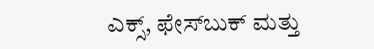ಎಕ್ಸ್, ಫೇಸ್‌ಬುಕ್ ಮತ್ತು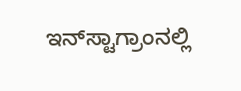ಇನ್‌ಸ್ಟಾಗ್ರಾಂನಲ್ಲಿ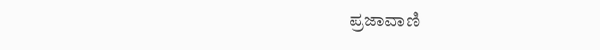ಪ್ರಜಾವಾಣಿ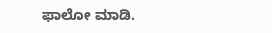ಫಾಲೋ ಮಾಡಿ.